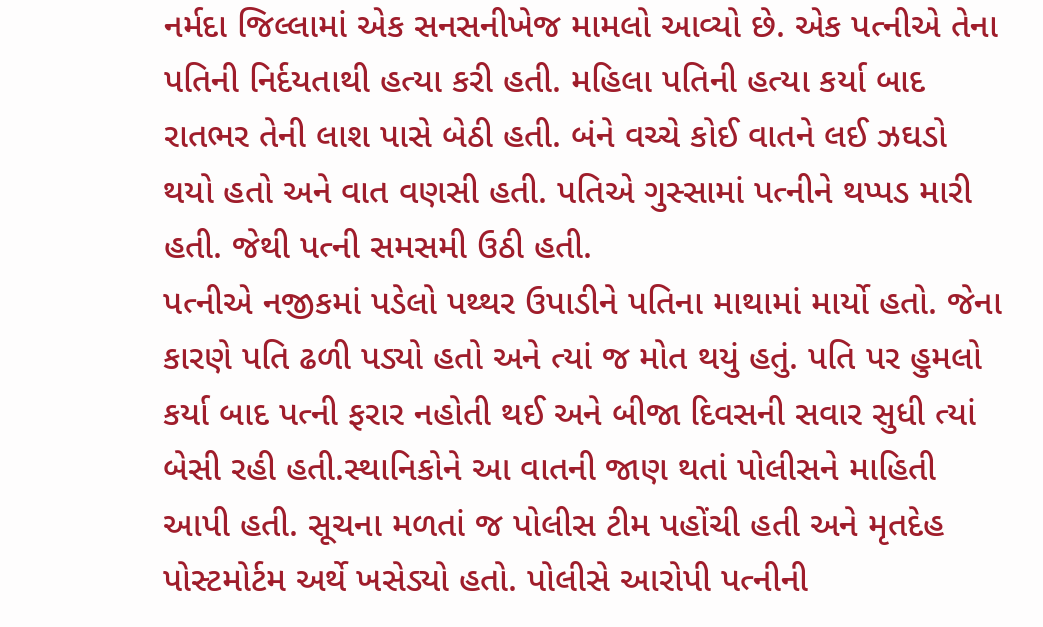નર્મદા જિલ્લામાં એક સનસનીખેજ મામલો આવ્યો છે. એક પત્નીએ તેના પતિની નિર્દયતાથી હત્યા કરી હતી. મહિલા પતિની હત્યા કર્યા બાદ રાતભર તેની લાશ પાસે બેઠી હતી. બંને વચ્ચે કોઈ વાતને લઈ ઝઘડો થયો હતો અને વાત વણસી હતી. પતિએ ગુસ્સામાં પત્નીને થપ્પડ મારી હતી. જેથી પત્ની સમસમી ઉઠી હતી.
પત્નીએ નજીકમાં પડેલો પથ્થર ઉપાડીને પતિના માથામાં માર્યો હતો. જેના કારણે પતિ ઢળી પડ્યો હતો અને ત્યાં જ મોત થયું હતું. પતિ પર હુમલો કર્યા બાદ પત્ની ફરાર નહોતી થઈ અને બીજા દિવસની સવાર સુધી ત્યાં બેસી રહી હતી.સ્થાનિકોને આ વાતની જાણ થતાં પોલીસને માહિતી આપી હતી. સૂચના મળતાં જ પોલીસ ટીમ પહોંચી હતી અને મૃતદેહ પોસ્ટમોર્ટમ અર્થે ખસેડ્યો હતો. પોલીસે આરોપી પત્નીની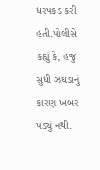ધરપકડ કરી હતી.પોલીસે કહ્યું કે, હજુ સુધી ઝઘડાનું કારણ ખબર પડ્યું નથી.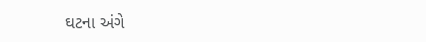ઘટના અંગે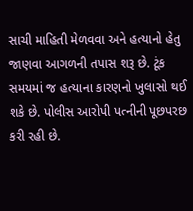સાચી માહિતી મેળવવા અને હત્યાનો હેતુ જાણવા આગળની તપાસ શરૂ છે. ટૂંક સમયમાં જ હત્યાના કારણનો ખુલાસો થઈ શકે છે. પોલીસ આરોપી પત્નીની પૂછપરછ કરી રહી છે.